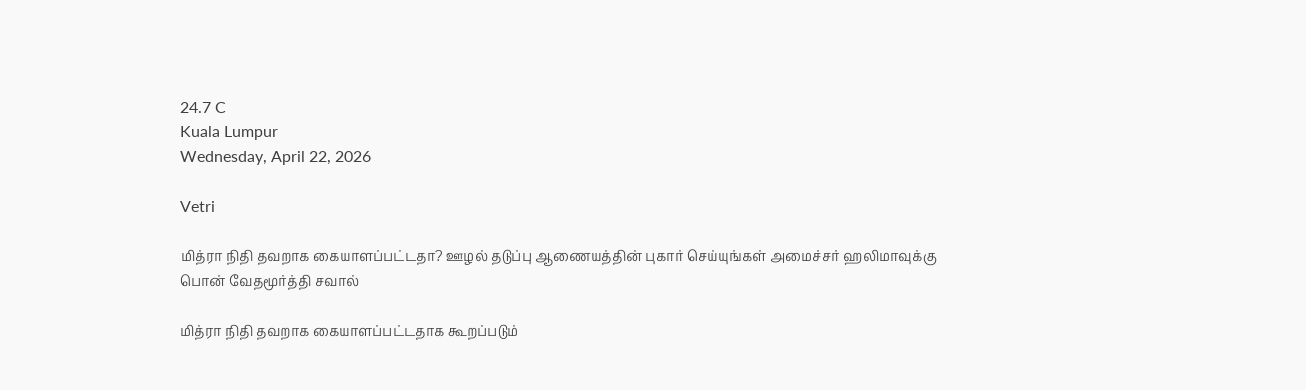24.7 C
Kuala Lumpur
Wednesday, April 22, 2026

Vetri

மித்ரா நிதி தவறாக கையாளப்பட்டதா? ஊழல் தடுப்பு ஆணையத்தின் புகார் செய்யுங்கள் அமைச்சர் ஹலிமாவுக்கு பொன் வேதமூர்த்தி சவால்

மித்ரா நிதி தவறாக கையாளப்பட்டதாக கூறப்படும்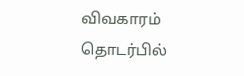விவகாரம் தொடர்பில்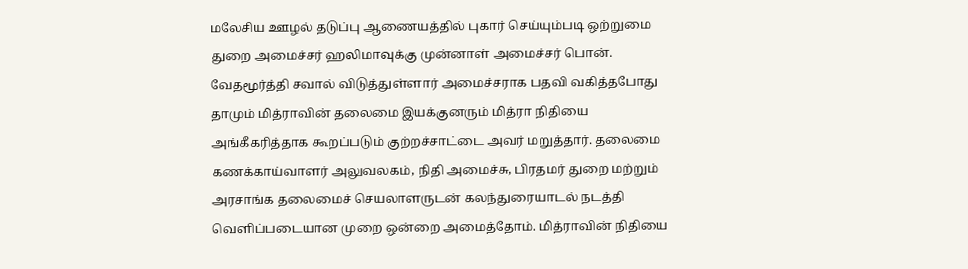மலேசிய ஊழல் தடுப்பு ஆணையத்தில் புகார் செய்யும்படி ஒற்றுமை துறை அமைச்சர் ஹலிமாவுக்கு முன்னாள் அமைச்சர் பொன். வேதமூர்த்தி சவால் விடுத்துள்ளார் அமைச்சராக பதவி வகித்தபோது தாமும் மித்ராவின் தலைமை இயக்குனரும் மித்ரா நிதியை அங்கீகரித்தாக கூறப்படும் குற்றச்சாட்டை அவர் மறுத்தார். தலைமை கணக்காய்வாளர் அலுவலகம், நிதி அமைச்சு, பிரதமர் துறை மற்றும் அரசாங்க தலைமைச் செயலாளருடன் கலந்துரையாடல் நடத்தி வெளிப்படையான முறை ஒன்றை அமைத்தோம். மித்ராவின் நிதியை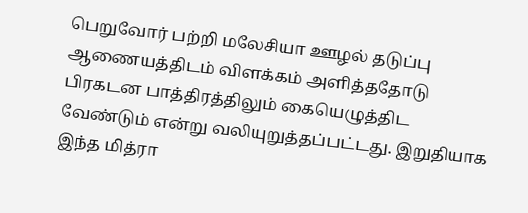பெறுவோர் பற்றி மலேசியா ஊழல் தடுப்பு ஆணையத்திடம் விளக்கம் அளித்ததோடு பிரகடன பாத்திரத்திலும் கையெழுத்திட வேண்டும் என்று வலியுறுத்தப்பட்டது. இறுதியாக இந்த மித்ரா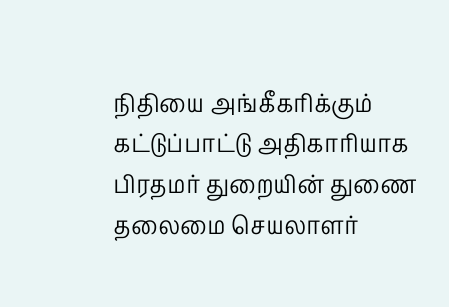நிதியை அங்கீகரிக்கும் கட்டுப்பாட்டு அதிகாரியாக பிரதமர் துறையின் துணை தலைமை செயலாளர்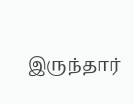இருந்தார்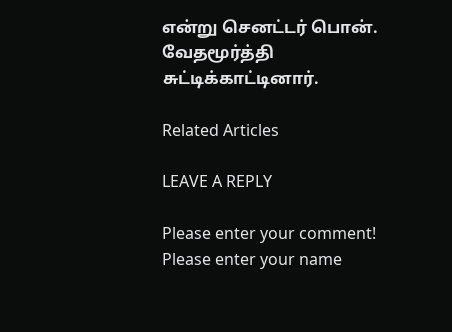என்று செனட்டர் பொன். வேதமூர்த்தி சுட்டிக்காட்டினார்.

Related Articles

LEAVE A REPLY

Please enter your comment!
Please enter your name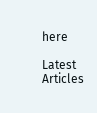here

Latest Articles